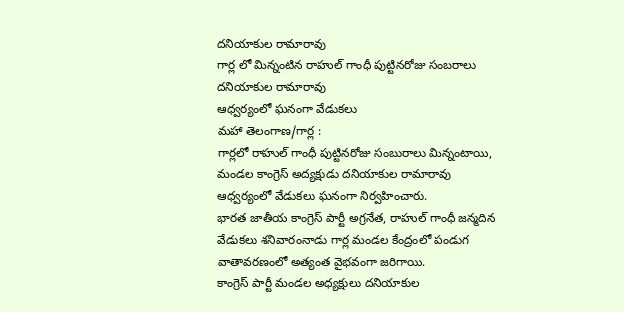దనియాకుల రామారావు
గార్ల లో మిన్నంటిన రాహుల్ గాంధీ పుట్టినరోజు సంబరాలు
దనియాకుల రామారావు
ఆధ్వర్యంలో ఘనంగా వేడుకలు
మహా తెలంగాణ/గార్ల :
గార్లలో రాహుల్ గాంధీ పుట్టినరోజు సంబురాలు మిన్నంటాయి, మండల కాంగ్రెస్ అద్యక్షుడు దనియాకుల రామారావు ఆధ్వర్యంలో వేడుకలు ఘనంగా నిర్వహించారు.
భారత జాతీయ కాంగ్రెస్ పార్టీ అగ్రనేత, రాహుల్ గాంధీ జన్మదిన వేడుకలు శనివారంనాడు గార్ల మండల కేంద్రంలో పండుగ వాతావరణంలో అత్యంత వైభవంగా జరిగాయి.
కాంగ్రెస్ పార్టీ మండల అధ్యక్షులు దనియాకుల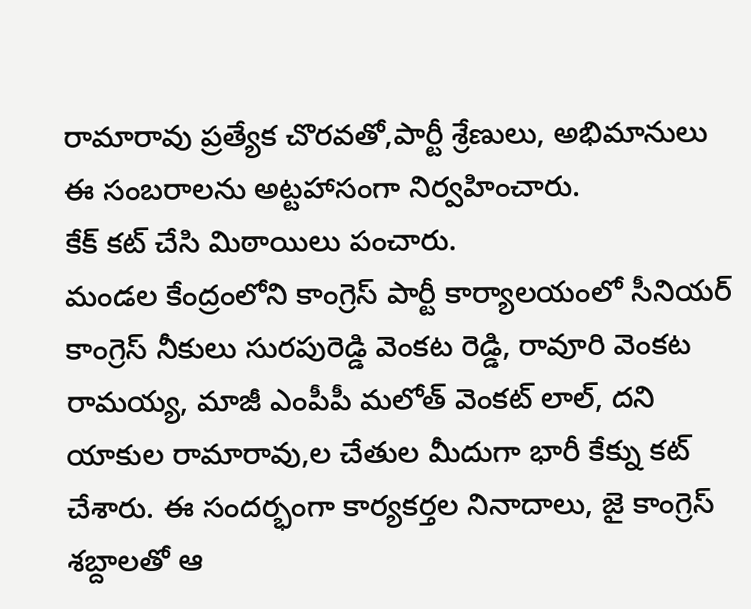రామారావు ప్రత్యేక చొరవతో,పార్టీ శ్రేణులు, అభిమానులు ఈ సంబరాలను అట్టహాసంగా నిర్వహించారు.
కేక్ కట్ చేసి మిఠాయిలు పంచారు.
మండల కేంద్రంలోని కాంగ్రెస్ పార్టీ కార్యాలయంలో సీనియర్ కాంగ్రెస్ నీకులు సురపురెడ్డి వెంకట రెడ్డి, రావూరి వెంకట రామయ్య, మాజీ ఎంపీపీ మలోత్ వెంకట్ లాల్, దని యాకుల రామారావు,ల చేతుల మీదుగా భారీ కేక్ను కట్ చేశారు. ఈ సందర్భంగా కార్యకర్తల నినాదాలు, జై కాంగ్రెస్ శబ్దాలతో ఆ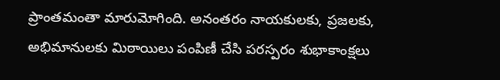ప్రాంతమంతా మారుమోగింది. అనంతరం నాయకులకు, ప్రజలకు, అభిమానులకు మిఠాయిలు పంపిణీ చేసి పరస్పరం శుభాకాంక్షలు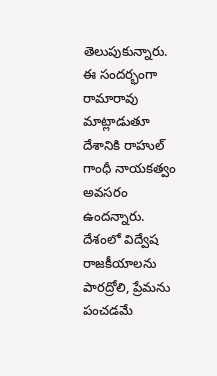తెలుపుకున్నారు.
ఈ సందర్భంగా రామారావు మాట్లాడుతూ దేశానికి రాహుల్ గాంధీ నాయకత్వం అవసరం ఉందన్నారు.
దేశంలో విద్వేష రాజకీయాలను పారద్రోలి, ప్రేమను పంచడమే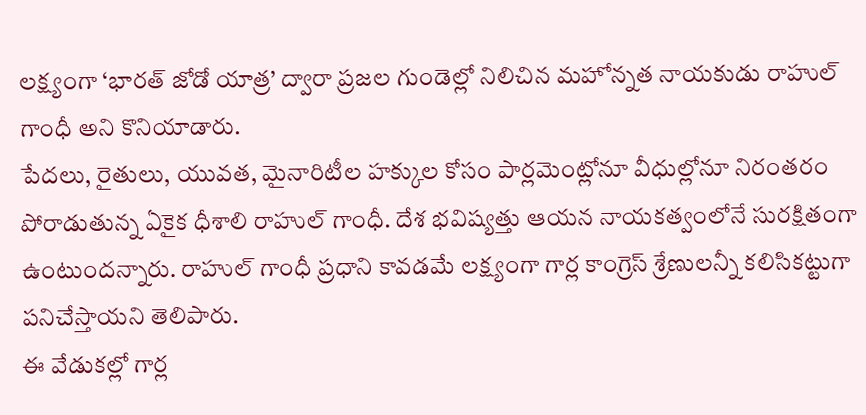లక్ష్యంగా ‘భారత్ జోడో యాత్ర’ ద్వారా ప్రజల గుండెల్లో నిలిచిన మహోన్నత నాయకుడు రాహుల్ గాంధీ అని కొనియాడారు.
పేదలు, రైతులు, యువత, మైనారిటీల హక్కుల కోసం పార్లమెంట్లోనూ వీధుల్లోనూ నిరంతరం పోరాడుతున్న ఏకైక ధీశాలి రాహుల్ గాంధీ. దేశ భవిష్యత్తు ఆయన నాయకత్వంలోనే సురక్షితంగా ఉంటుందన్నారు. రాహుల్ గాంధీ ప్రధాని కావడమే లక్ష్యంగా గార్ల కాంగ్రెస్ శ్రేణులన్నీ కలిసికట్టుగా పనిచేస్తాయని తెలిపారు.
ఈ వేడుకల్లో గార్ల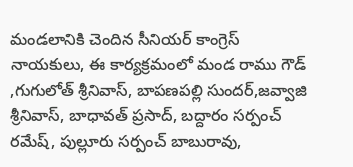మండలానికి చెందిన సీనియర్ కాంగ్రెస్ నాయకులు, ఈ కార్యక్రమంలో మండ రాము గౌడ్ ,గుగులోత్ శ్రీనివాస్, బాపణపల్లి సుందర్,జవ్వాజి శ్రీనివాస్, బాధావత్ ప్రసాద్, బద్దారం సర్పంచ్ రమేష్, పుల్లూరు సర్పంచ్ బాబురావు,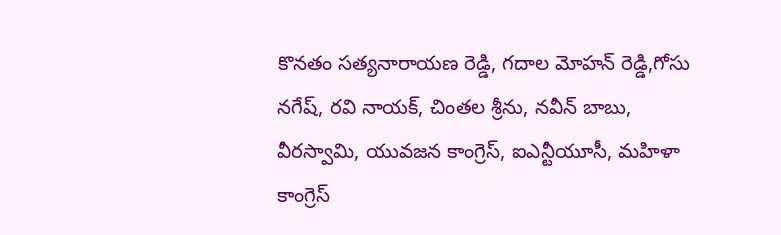కొనతం సత్యనారాయణ రెడ్డి, గదాల మోహన్ రెడ్డి,గోసు నగేష్, రవి నాయక్, చింతల శ్రీను, నవీన్ బాబు, వీరస్వామి, యువజన కాంగ్రెస్, ఐఎన్టీయూసీ, మహిళా కాంగ్రెస్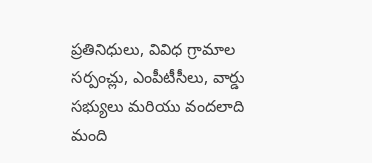ప్రతినిధులు, వివిధ గ్రామాల సర్పంచ్లు, ఎంపీటీసీలు, వార్డు సభ్యులు మరియు వందలాది మంది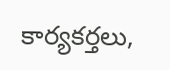కార్యకర్తలు,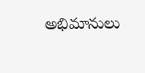అభిమానులు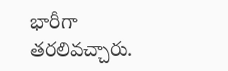భారీగా తరలివచ్చారు.